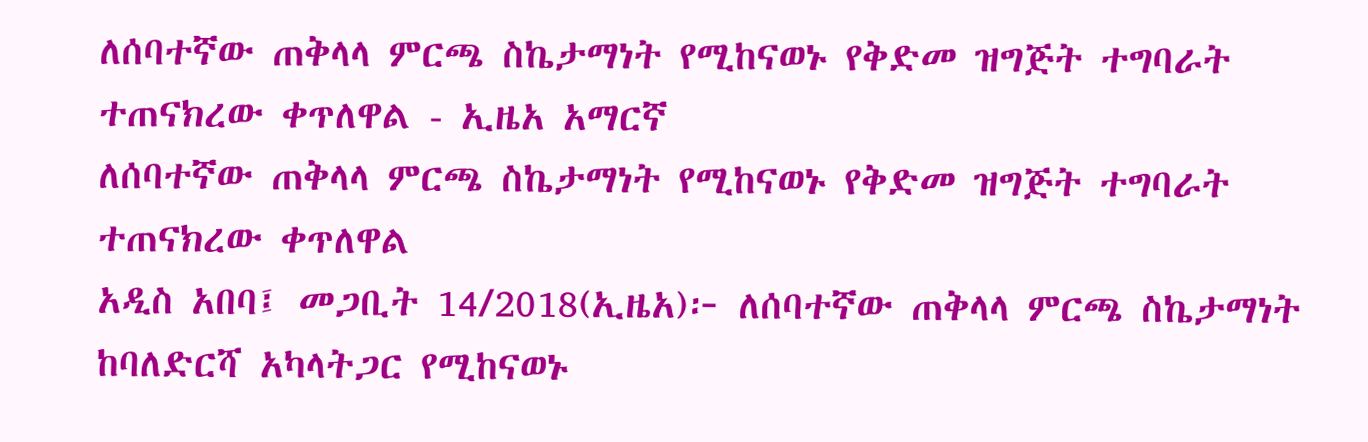ለሰባተኛው ጠቅላላ ምርጫ ስኬታማነት የሚከናወኑ የቅድመ ዝግጅት ተግባራት ተጠናክረው ቀጥለዋል - ኢዜአ አማርኛ
ለሰባተኛው ጠቅላላ ምርጫ ስኬታማነት የሚከናወኑ የቅድመ ዝግጅት ተግባራት ተጠናክረው ቀጥለዋል
አዲስ አበባ፤ መጋቢት 14/2018(ኢዜአ)፦ ለሰባተኛው ጠቅላላ ምርጫ ስኬታማነት ከባለድርሻ አካላትጋር የሚከናወኑ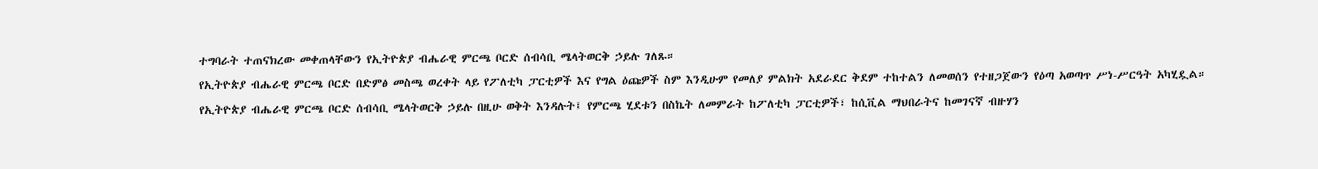ተግባራት ተጠናክረው መቀጠላቸውን የኢትዮጵያ ብሔራዊ ምርጫ ቦርድ ሰብሳቢ ሜላትወርቅ ኃይሉ ገለጹ።
የኢትዮጵያ ብሔራዊ ምርጫ ቦርድ በድምፅ መስጫ ወረቀት ላይ የፖለቲካ ፓርቲዎች እና የግል ዕጩዎች ስም እንዲሁም የመለያ ምልክት አደራደር ቅደም ተከተልን ለመወሰን የተዘጋጀውን የዕጣ አወጣጥ ሥነ-ሥርዓት አካሂዷል።
የኢትዮጵያ ብሔራዊ ምርጫ ቦርድ ሰብሳቢ ሜላትወርቅ ኃይሉ በዚሁ ወቅት እንዳሉት፤ የምርጫ ሂደቱን በስኬት ለመምራት ከፖለቲካ ፓርቲዎች፣ ከሲቪል ማህበራትና ከመገናኛ ብዙሃን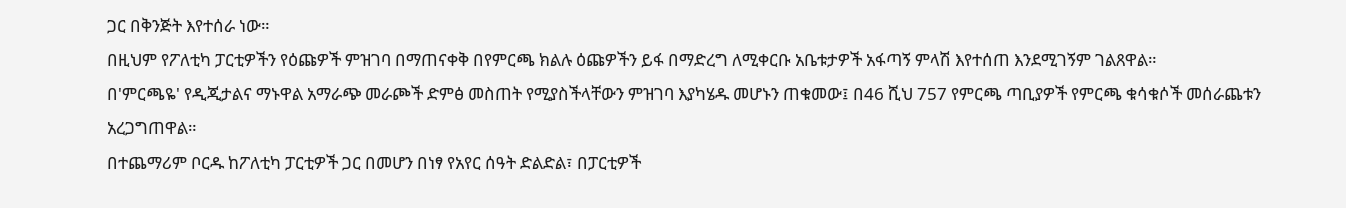ጋር በቅንጅት እየተሰራ ነው።
በዚህም የፖለቲካ ፓርቲዎችን የዕጩዎች ምዝገባ በማጠናቀቅ በየምርጫ ክልሉ ዕጩዎችን ይፋ በማድረግ ለሚቀርቡ አቤቱታዎች አፋጣኝ ምላሽ እየተሰጠ እንደሚገኝም ገልጸዋል።
በ'ምርጫዬ' የዲጂታልና ማኑዋል አማራጭ መራጮች ድምፅ መስጠት የሚያስችላቸውን ምዝገባ እያካሄዱ መሆኑን ጠቁመው፤ በ46 ሺህ 757 የምርጫ ጣቢያዎች የምርጫ ቁሳቁሶች መሰራጨቱን አረጋግጠዋል።
በተጨማሪም ቦርዱ ከፖለቲካ ፓርቲዎች ጋር በመሆን በነፃ የአየር ሰዓት ድልድል፣ በፓርቲዎች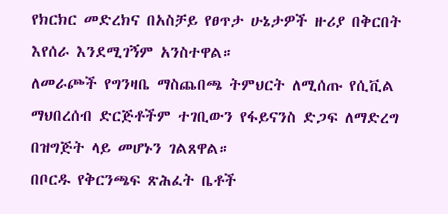የክርክር መድረክና በአስቻይ የፀጥታ ሁኔታዎች ዙሪያ በቅርበት እየሰራ እንደሚገኝም አንስተዋል።
ለመራጮች የግንዛቤ ማስጨበጫ ትምህርት ለሚሰጡ የሲቪል ማህበረሰብ ድርጅቶችም ተገቢውን የፋይናንስ ድጋፍ ለማድረግ በዝግጅት ላይ መሆኑን ገልጸዋል።
በቦርዱ የቅርንጫፍ ጽሕፈት ቤቶች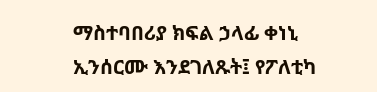ማስተባበሪያ ክፍል ኃላፊ ቀነኒ ኢንሰርሙ እንደገለጹት፤ የፖለቲካ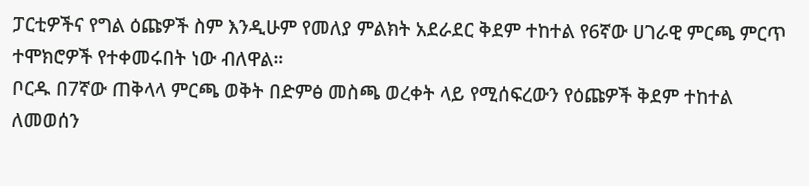ፓርቲዎችና የግል ዕጩዎች ስም እንዲሁም የመለያ ምልክት አደራደር ቅደም ተከተል የ6ኛው ሀገራዊ ምርጫ ምርጥ ተሞክሮዎች የተቀመሩበት ነው ብለዋል።
ቦርዱ በ7ኛው ጠቅላላ ምርጫ ወቅት በድምፅ መስጫ ወረቀት ላይ የሚሰፍረውን የዕጩዎች ቅደም ተከተል ለመወሰን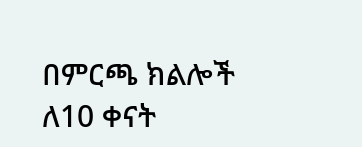በምርጫ ክልሎች ለ10 ቀናት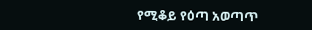የሚቆይ የዕጣ አወጣጥ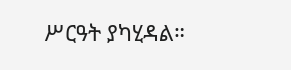ሥርዓት ያካሂዳል።